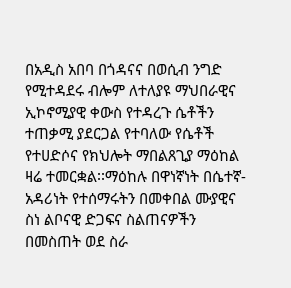በአዲስ አበባ በጎዳናና በወሲብ ንግድ የሚተዳደሩ ብሎም ለተለያዩ ማህበራዊና ኢኮኖሚያዊ ቀውስ የተዳረጉ ሴቶችን ተጠቃሚ ያደርጋል የተባለው የሴቶች የተሀድሶና የክህሎት ማበልጸጊያ ማዕከል ዛሬ ተመርቋል፡፡ማዕከሉ በዋነኛነት በሴተኛ-አዳሪነት የተሰማሩትን በመቀበል ሙያዊና ስነ ልቦናዊ ድጋፍና ስልጠናዎችን በመስጠት ወደ ስራ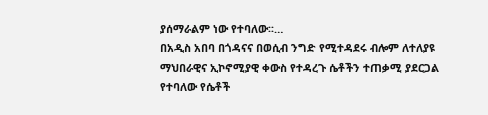ያሰማራልም ነው የተባለው፡፡…
በአዲስ አበባ በጎዳናና በወሲብ ንግድ የሚተዳደሩ ብሎም ለተለያዩ ማህበራዊና ኢኮኖሚያዊ ቀውስ የተዳረጉ ሴቶችን ተጠቃሚ ያደርጋል የተባለው የሴቶች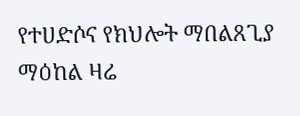የተሀድሶና የክህሎት ማበልጸጊያ ማዕከል ዛሬ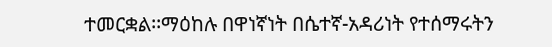ተመርቋል፡፡ማዕከሉ በዋነኛነት በሴተኛ-አዳሪነት የተሰማሩትን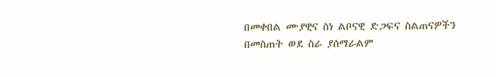በመቀበል ሙያዊና ስነ ልቦናዊ ድጋፍና ስልጠናዎችን በመስጠት ወደ ስራ ያሰማራልም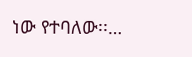ነው የተባለው፡፡…